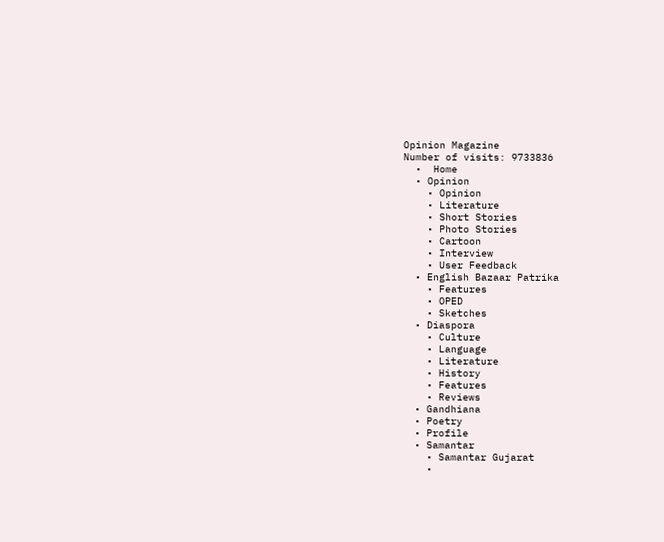Opinion Magazine
Number of visits: 9733836
  •  Home
  • Opinion
    • Opinion
    • Literature
    • Short Stories
    • Photo Stories
    • Cartoon
    • Interview
    • User Feedback
  • English Bazaar Patrika
    • Features
    • OPED
    • Sketches
  • Diaspora
    • Culture
    • Language
    • Literature
    • History
    • Features
    • Reviews
  • Gandhiana
  • Poetry
  • Profile
  • Samantar
    • Samantar Gujarat
    •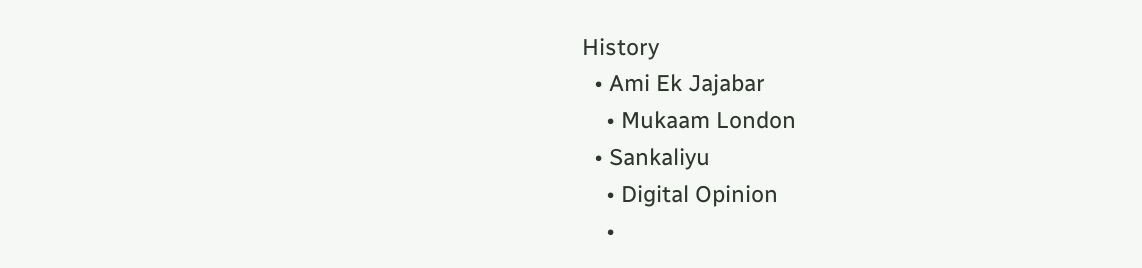History
  • Ami Ek Jajabar
    • Mukaam London
  • Sankaliyu
    • Digital Opinion
    •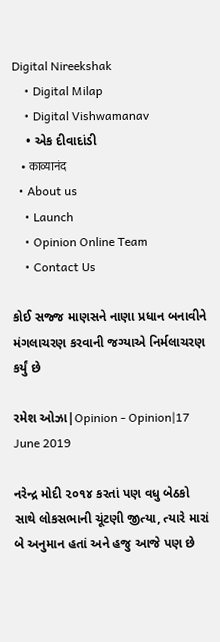Digital Nireekshak
    • Digital Milap
    • Digital Vishwamanav
    • એક દીવાદાંડી
    • काव्यानंद
  • About us
    • Launch
    • Opinion Online Team
    • Contact Us

કોઈ સજ્જ માણસને નાણા પ્રધાન બનાવીને મંગલાચરણ કરવાની જગ્યાએ નિર્મલાચરણ કર્યું છે

રમેશ ઓઝા|Opinion - Opinion|17 June 2019

નરેન્દ્ર મોદી ૨૦૧૪ કરતાં પણ વધુ બેઠકો સાથે લોકસભાની ચૂંટણી જીત્યા, ત્યારે મારાં બે અનુમાન હતાં અને હજુ આજે પણ છે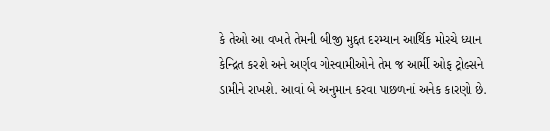કે તેઓ આ વખતે તેમની બીજી મુદ્દત દરમ્યાન આર્થિક મોરચે ધ્યાન કેન્દ્રિત કરશે અને અર્ણવ ગોસ્વામીઓને તેમ જ આર્મી ઓફ ટ્રોલ્સને ડામીને રાખશે. આવાં બે અનુમાન કરવા પાછળનાં અનેક કારણો છે.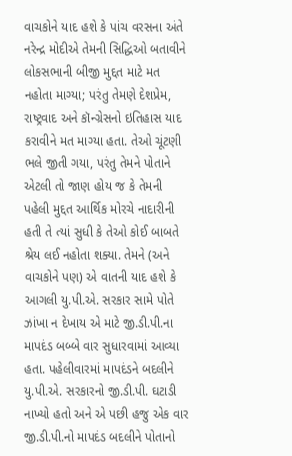વાચકોને યાદ હશે કે પાંચ વરસના અંતે નરેન્દ્ર મોદીએ તેમની સિદ્ધિઓ બતાવીને લોકસભાની બીજી મુદ્દત માટે મત નહોતા માગ્યા; પરંતુ તેમણે દેશપ્રેમ, રાષ્ટ્રવાદ અને કૉન્ગ્રેસનો ઇતિહાસ યાદ કરાવીને મત માગ્યા હતા. તેઓ ચૂંટણી ભલે જીતી ગયા, પરંતુ તેમને પોતાને એટલી તો જાણ હોય જ કે તેમની પહેલી મુદ્દત આર્થિક મોરચે નાદારીની હતી તે ત્યાં સુધી કે તેઓ કોઈ બાબતે શ્રેય લઈ નહોતા શક્યા. તેમને (અને વાચકોને પણ) એ વાતની યાદ હશે કે આગલી યુ.પી.એ. સરકાર સામે પોતે ઝાંખા ન દેખાય એ માટે જી.ડી.પી.ના માપદંડ બબ્બે વાર સુધારવામાં આવ્યા હતા. પહેલીવારમાં માપદંડને બદલીને યુ.પી.એ. સરકારનો જી.ડી.પી. ઘટાડી નાખ્યો હતો અને એ પછી હજુ એક વાર જી.ડી.પી.નો માપદંડ બદલીને પોતાનો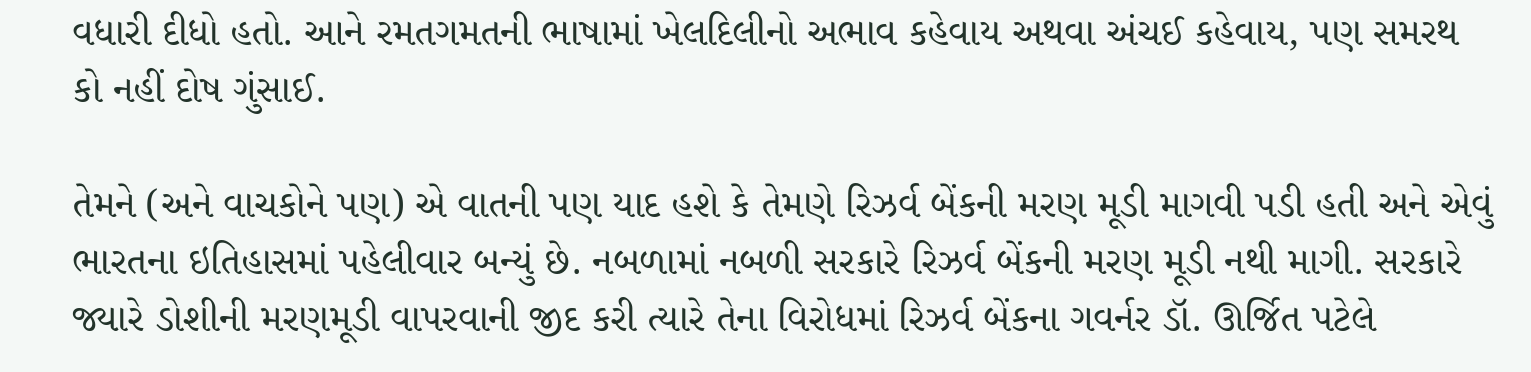વધારી દીધો હતો. આને રમતગમતની ભાષામાં ખેલદિલીનો અભાવ કહેવાય અથવા અંચઈ કહેવાય, પણ સમરથ કો નહીં દોષ ગુંસાઈ.

તેમને (અને વાચકોને પણ) એ વાતની પણ યાદ હશે કે તેમણે રિઝર્વ બેંકની મરણ મૂડી માગવી પડી હતી અને એવું ભારતના ઇતિહાસમાં પહેલીવાર બન્યું છે. નબળામાં નબળી સરકારે રિઝર્વ બેંકની મરણ મૂડી નથી માગી. સરકારે જ્યારે ડોશીની મરણમૂડી વાપરવાની જીદ કરી ત્યારે તેના વિરોધમાં રિઝર્વ બેંકના ગવર્નર ડૉ. ઊર્જિત પટેલે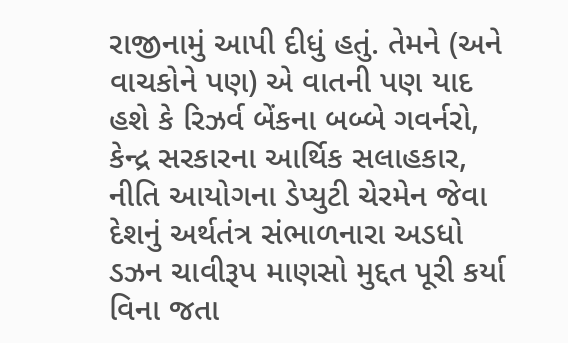રાજીનામું આપી દીધું હતું. તેમને (અને વાચકોને પણ) એ વાતની પણ યાદ હશે કે રિઝર્વ બેંકના બબ્બે ગવર્નરો, કેન્દ્ર સરકારના આર્થિક સલાહકાર, નીતિ આયોગના ડેપ્યુટી ચેરમેન જેવા દેશનું અર્થતંત્ર સંભાળનારા અડધો ડઝન ચાવીરૂપ માણસો મુદ્દત પૂરી કર્યા વિના જતા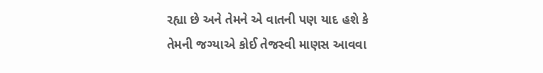રહ્યા છે અને તેમને એ વાતની પણ યાદ હશે કે તેમની જગ્યાએ કોઈ તેજસ્વી માણસ આવવા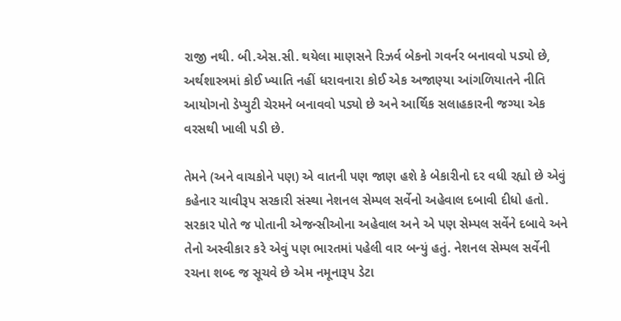રાજી નથી. બી.એસ.સી. થયેલા માણસને રિઝર્વ બેકનો ગવર્નર બનાવવો પડ્યો છે, અર્થશાસ્ત્રમાં કોઈ ખ્યાતિ નહીં ધરાવનારા કોઈ એક અજાણ્યા આંગળિયાતને નીતિ આયોગનો ડેપ્યુટી ચેરમને બનાવવો પડ્યો છે અને આર્થિક સલાહકારની જગ્યા એક વરસથી ખાલી પડી છે.

તેમને (અને વાચકોને પણ) એ વાતની પણ જાણ હશે કે બેકારીનો દર વધી રહ્યો છે એવું કહેનાર ચાવીરૂપ સરકારી સંસ્થા નેશનલ સેમ્પલ સર્વેનો અહેવાલ દબાવી દીધો હતો. સરકાર પોતે જ પોતાની એજન્સીઓના અહેવાલ અને એ પણ સેમ્પલ સર્વેને દબાવે અને તેનો અસ્વીકાર કરે એવું પણ ભારતમાં પહેલી વાર બન્યું હતું. નેશનલ સેમ્પલ સર્વેની રચના શબ્દ જ સૂચવે છે એમ નમૂનારૂપ ડેટા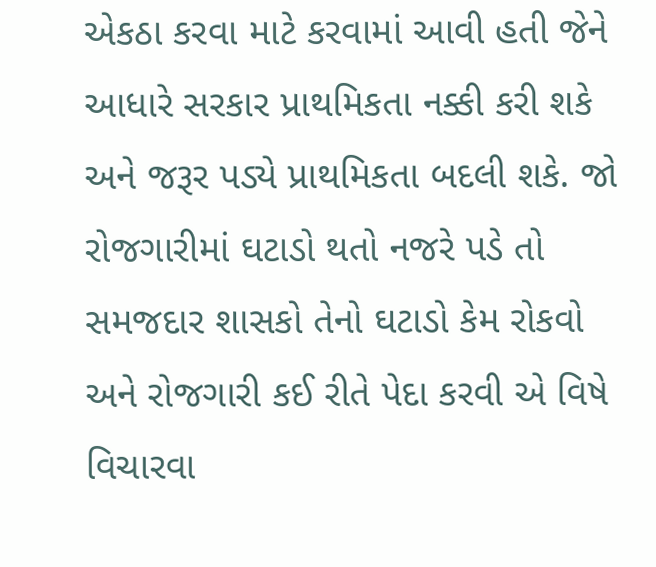એકઠા કરવા માટે કરવામાં આવી હતી જેને આધારે સરકાર પ્રાથમિકતા નક્કી કરી શકે અને જરૂર પડ્યે પ્રાથમિકતા બદલી શકે. જો રોજગારીમાં ઘટાડો થતો નજરે પડે તો સમજદાર શાસકો તેનો ઘટાડો કેમ રોકવો અને રોજગારી કઈ રીતે પેદા કરવી એ વિષે વિચારવા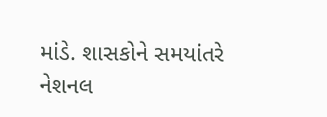માંડે. શાસકોને સમયાંતરે નેશનલ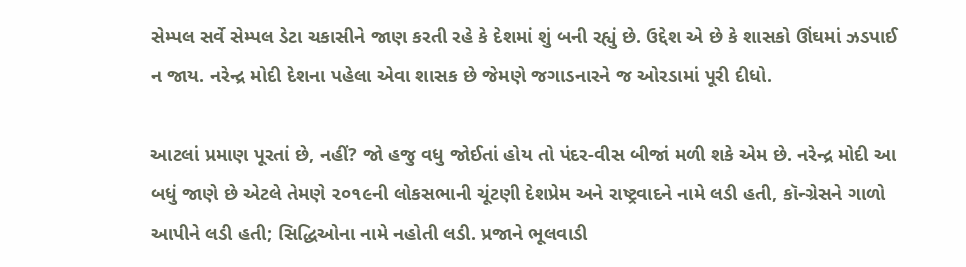સેમ્પલ સર્વે સેમ્પલ ડેટા ચકાસીને જાણ કરતી રહે કે દેશમાં શું બની રહ્યું છે. ઉદ્દેશ એ છે કે શાસકો ઊંઘમાં ઝડપાઈ ન જાય. નરેન્દ્ર મોદી દેશના પહેલા એવા શાસક છે જેમણે જગાડનારને જ ઓરડામાં પૂરી દીધો.

આટલાં પ્રમાણ પૂરતાં છે, નહીં? જો હજુ વધુ જોઈતાં હોય તો પંદર-વીસ બીજાં મળી શકે એમ છે. નરેન્દ્ર મોદી આ બધું જાણે છે એટલે તેમણે ૨૦૧૯ની લોકસભાની ચૂંટણી દેશપ્રેમ અને રાષ્ટ્રવાદને નામે લડી હતી, કૉન્ગ્રેસને ગાળો આપીને લડી હતી; સિદ્ધિઓના નામે નહોતી લડી. પ્રજાને ભૂલવાડી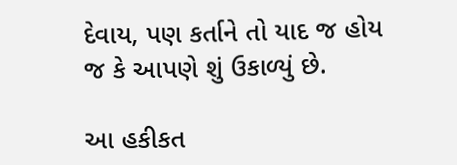દેવાય, પણ કર્તાને તો યાદ જ હોય જ કે આપણે શું ઉકાળ્યું છે.

આ હકીકત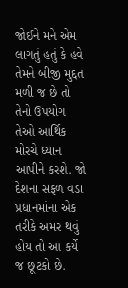જોઈને મને એમ લાગતું હતું કે હવે તેમને બીજી મુદ્દત મળી જ છે તો તેનો ઉપયોગ તેઓ આર્થિક મોરચે ધ્યાન આપીને કરશે. જો દેશના સફળ વડા પ્રધાનમાંના એક તરીકે અમર થવું હોય તો આ કર્યે જ છૂટકો છે.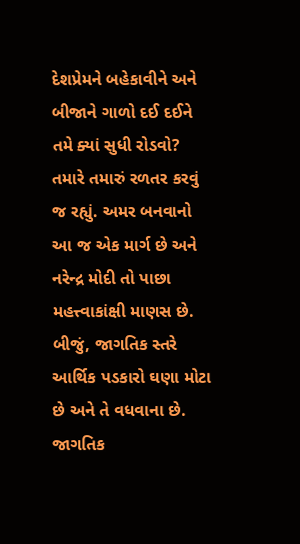દેશપ્રેમને બહેકાવીને અને બીજાને ગાળો દઈ દઈને તમે ક્યાં સુધી રોડવો? તમારે તમારું રળતર કરવું જ રહ્યું. અમર બનવાનો આ જ એક માર્ગ છે અને નરેન્દ્ર મોદી તો પાછા મહત્ત્વાકાંક્ષી માણસ છે. બીજું, જાગતિક સ્તરે આર્થિક પડકારો ઘણા મોટા છે અને તે વધવાના છે. જાગતિક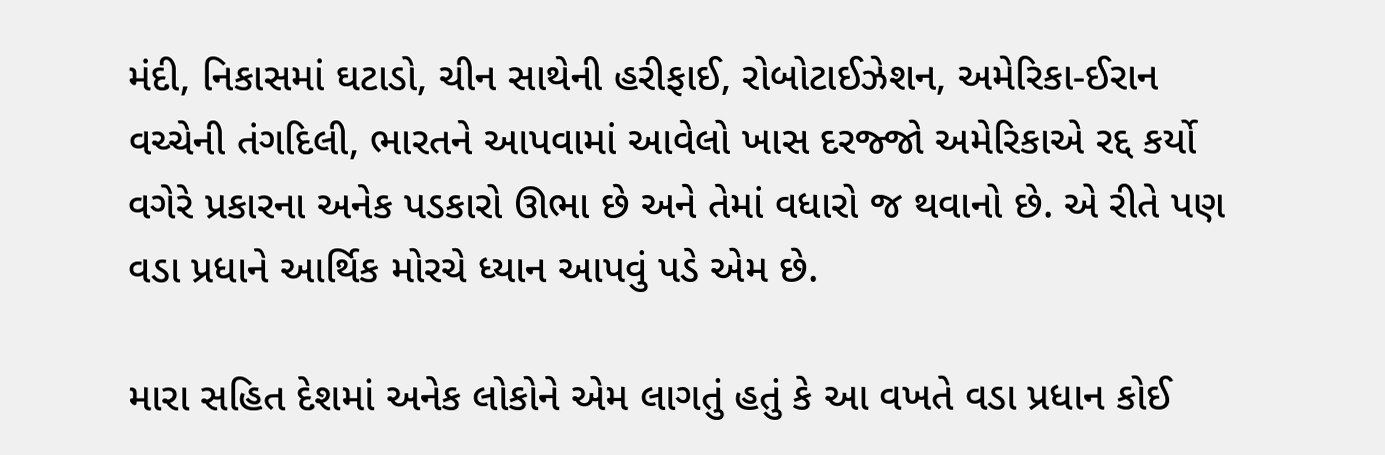મંદી, નિકાસમાં ઘટાડો, ચીન સાથેની હરીફાઈ, રોબોટાઈઝેશન, અમેરિકા-ઈરાન વચ્ચેની તંગદિલી, ભારતને આપવામાં આવેલો ખાસ દરજ્જો અમેરિકાએ રદ્દ કર્યો વગેરે પ્રકારના અનેક પડકારો ઊભા છે અને તેમાં વધારો જ થવાનો છે. એ રીતે પણ વડા પ્રધાને આર્થિક મોરચે ધ્યાન આપવું પડે એમ છે.

મારા સહિત દેશમાં અનેક લોકોને એમ લાગતું હતું કે આ વખતે વડા પ્રધાન કોઈ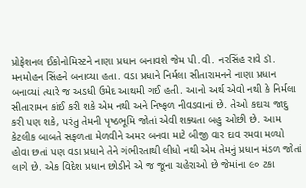પ્રોફેશનલ ઈકોનોમિસ્ટને નાણા પ્રધાન બનાવશે જેમ પી.વી. નરસિંહ રાવે ડૉ. મનમોહન સિંહને બનાવ્યા હતા. વડા પ્રધાને નિર્મલા સીતારામનને નાણા પ્રધાન બનાવ્યાં ત્યારે જ અડધી ઉમેદ આથમી ગઈ હતી. આનો અર્થ એવો નથી કે નિર્મલા સીતારામન કાંઈ કરી શકે એમ નથી અને નિષ્ફળ નીવડવાનાં છે. તેઓ કદાચ જાદુ કરી પણ શકે, પરંતુ તેમની પૃષ્ઠભૂમિ જોતાં એવી શક્યતા બહુ ઓછી છે. આમ કેટલીક બાબતે સફળતા મેળવીને અમર બનવા માટે બીજી વાર દાવ રમવા મળ્યો હોવા છતાં પણ વડા પ્રધાને તેને ગંભીરતાથી લીધો નથી એમ તેમનું પ્રધાન મંડળ જોતાં લાગે છે. એક વિદેશ પ્રધાન છોડીને એ જ જૂના ચહેરાઓ છે જેમાંના ૯૦ ટકા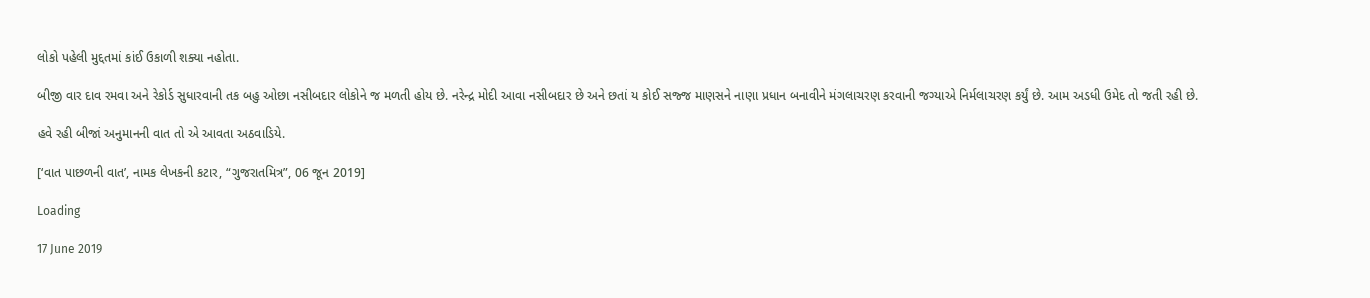લોકો પહેલી મુદ્દતમાં કાંઈ ઉકાળી શક્યા નહોતા.

બીજી વાર દાવ રમવા અને રેકોર્ડ સુધારવાની તક બહુ ઓછા નસીબદાર લોકોને જ મળતી હોય છે. નરેન્દ્ર મોદી આવા નસીબદાર છે અને છતાં ય કોઈ સજ્જ માણસને નાણા પ્રધાન બનાવીને મંગલાચરણ કરવાની જગ્યાએ નિર્મલાચરણ કર્યું છે. આમ અડધી ઉમેદ તો જતી રહી છે.

હવે રહી બીજાં અનુમાનની વાત તો એ આવતા અઠવાડિયે.

[‘વાત પાછળની વાત’, નામક લેખકની કટાર, “ગુજરાતમિત્ર”, 06 જૂન 2019]

Loading

17 June 2019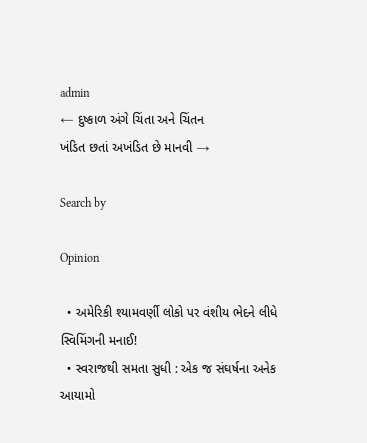admin
← દુષ્કાળ અંગે ચિંતા અને ચિંતન
ખંડિત છતાં અખંડિત છે માનવી →

Search by

Opinion

  • અમેરિકી શ્યામવર્ણી લોકો પર વંશીય ભેદને લીધે સ્વિમિંગની મનાઈ!
  • સ્વરાજથી સમતા સુધી : એક જ સંઘર્ષના અનેક આયામો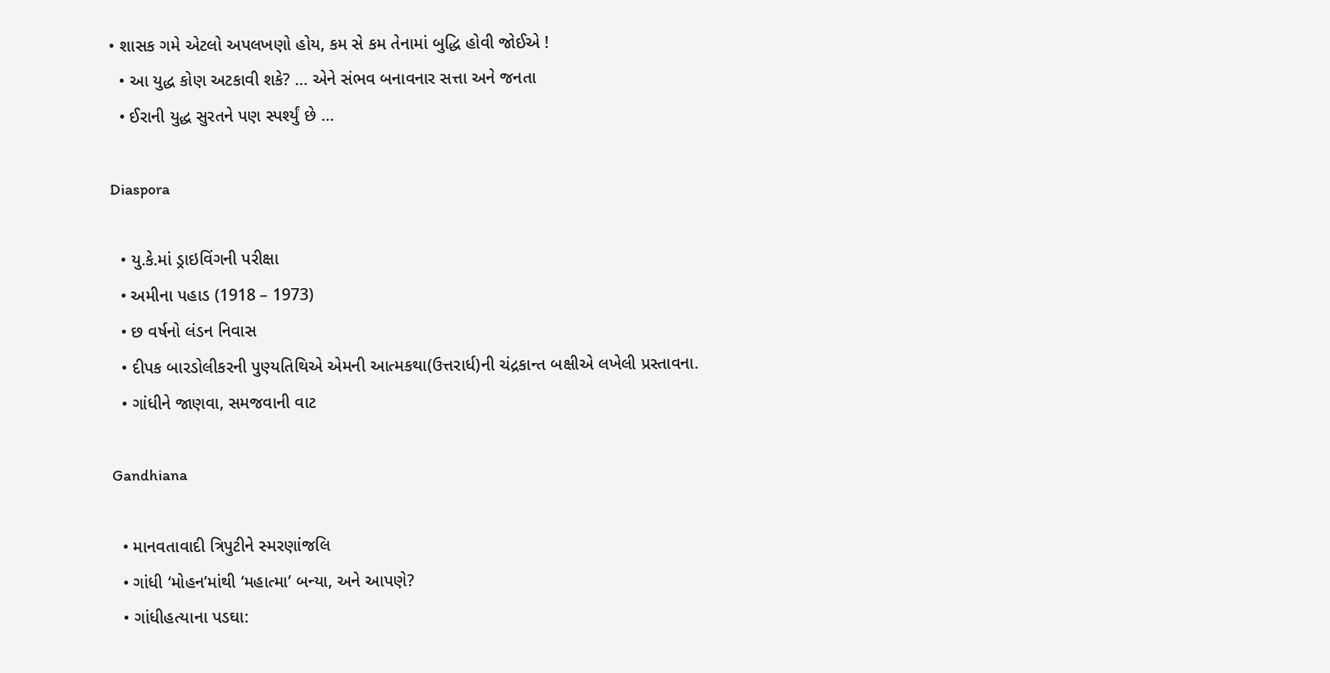• શાસક ગમે એટલો અપલખણો હોય, કમ સે કમ તેનામાં બુદ્ધિ હોવી જોઈએ !
  • આ યુદ્ધ કોણ અટકાવી શકે? … એને સંભવ બનાવનાર સત્તા અને જનતા
  • ઈરાની યુદ્ધ સુરતને પણ સ્પર્શ્યું છે …

Diaspora

  • યુ.કે.માં ડ્રાઇવિંગની પરીક્ષા
  • અમીના પહાડ (1918 – 1973)
  • છ વર્ષનો લંડન નિવાસ
  • દીપક બારડોલીકરની પુણ્યતિથિએ એમની આત્મકથા(ઉત્તરાર્ધ)ની ચંદ્રકાન્ત બક્ષીએ લખેલી પ્રસ્તાવના.
  • ગાંધીને જાણવા, સમજવાની વાટ

Gandhiana

  • માનવતાવાદી ત્રિપુટીને સ્મરણાંજલિ
  • ગાંધી ‘મોહન’માંથી ‘મહાત્મા’ બન્યા, અને આપણે?
  • ગાંધીહત્યાના પડઘા: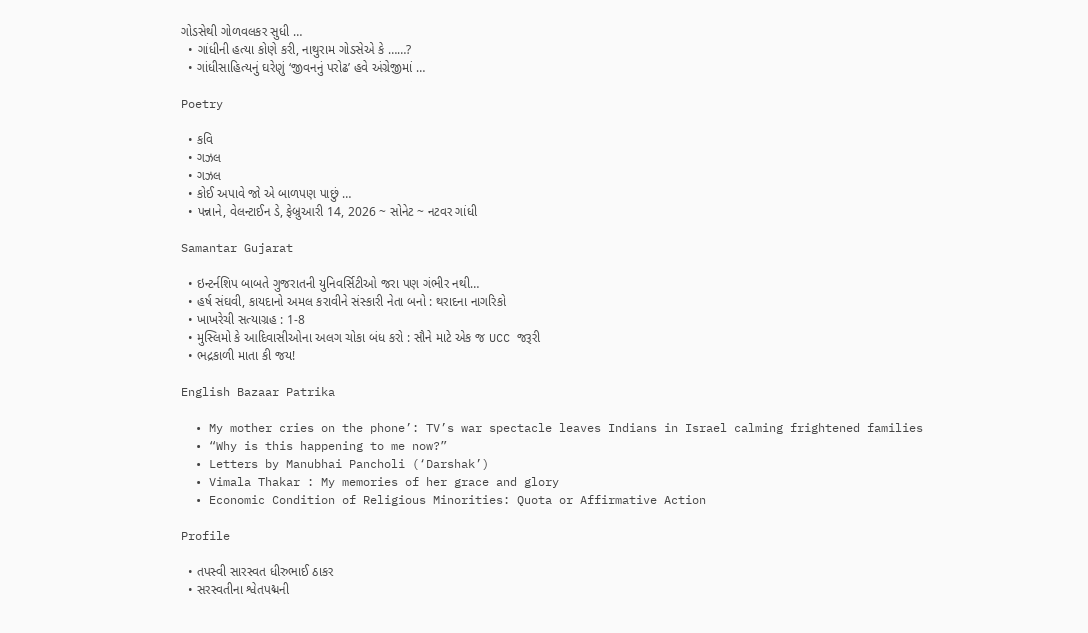ગોડસેથી ગોળવલકર સુધી …
  • ગાંધીની હત્યા કોણે કરી, નાથુરામ ગોડસેએ કે ……?
  • ગાંધીસાહિત્યનું ઘરેણું ‘જીવનનું પરોઢ’ હવે અંગ્રેજીમાં …

Poetry

  • કવિ
  • ગઝલ
  • ગઝલ
  • કોઈ અપાવે જો એ બાળપણ પાછું …
  • પન્નાને, વેલન્ટાઈન ડે, ફેબ્રુઆરી 14, 2026 ~ સોનેટ ~ નટવર ગાંધી

Samantar Gujarat

  • ઇન્ટર્નશિપ બાબતે ગુજરાતની યુનિવર્સિટીઓ જરા પણ ગંભીર નથી…
  • હર્ષ સંઘવી, કાયદાનો અમલ કરાવીને સંસ્કારી નેતા બનો : થરાદના નાગરિકો
  • ખાખરેચી સત્યાગ્રહ : 1-8
  • મુસ્લિમો કે આદિવાસીઓના અલગ ચોકા બંધ કરો : સૌને માટે એક જ UCC જરૂરી
  • ભદ્રકાળી માતા કી જય!

English Bazaar Patrika

  • My mother cries on the phone’: TV’s war spectacle leaves Indians in Israel calming frightened families
  • “Why is this happening to me now?”
  • Letters by Manubhai Pancholi (‘Darshak’)
  • Vimala Thakar : My memories of her grace and glory
  • Economic Condition of Religious Minorities: Quota or Affirmative Action

Profile

  • તપસ્વી સારસ્વત ધીરુભાઈ ઠાકર
  • સરસ્વતીના શ્વેતપદ્મની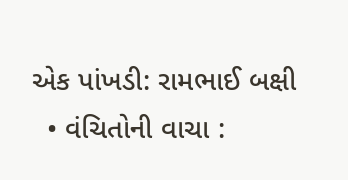એક પાંખડી: રામભાઈ બક્ષી
  • વંચિતોની વાચા :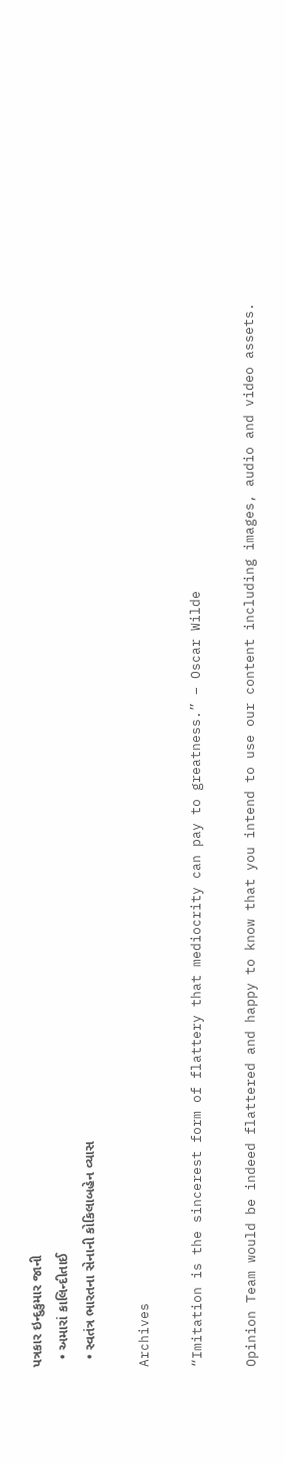પત્રકાર ઇન્દુકુમાર જાની
  • અમારાં કાલિન્દીતાઈ
  • સ્વતંત્ર ભારતના સેનાની કોકિલાબહેન વ્યાસ

Archives

“Imitation is the sincerest form of flattery that mediocrity can pay to greatness.” – Oscar Wilde

Opinion Team would be indeed flattered and happy to know that you intend to use our content including images, audio and video assets.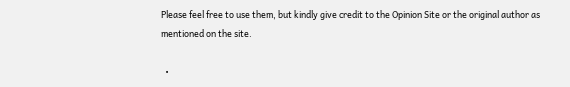Please feel free to use them, but kindly give credit to the Opinion Site or the original author as mentioned on the site.

  •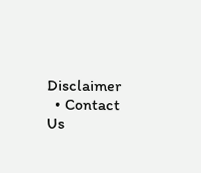Disclaimer
  • Contact Us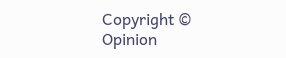Copyright © Opinion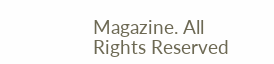Magazine. All Rights Reserved